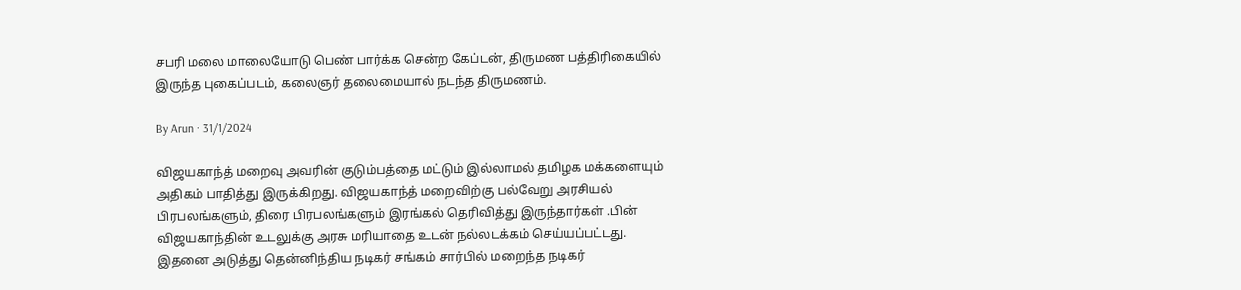சபரி மலை மாலையோடு பெண் பார்க்க சென்ற கேப்டன், திருமண பத்திரிகையில் இருந்த புகைப்படம், கலைஞர் தலைமையால் நடந்த திருமணம்.

By Arun · 31/1/2024

விஜயகாந்த் மறைவு அவரின் குடும்பத்தை மட்டும் இல்லாமல் தமிழக மக்களையும் அதிகம் பாதித்து இருக்கிறது. விஜயகாந்த் மறைவிற்கு பல்வேறு அரசியல் பிரபலங்களும், திரை பிரபலங்களும் இரங்கல் தெரிவித்து இருந்தார்கள் .பின் விஜயகாந்தின் உடலுக்கு அரசு மரியாதை உடன் நல்லடக்கம் செய்யப்பட்டது. இதனை அடுத்து தென்னிந்திய நடிகர் சங்கம் சார்பில் மறைந்த நடிகர்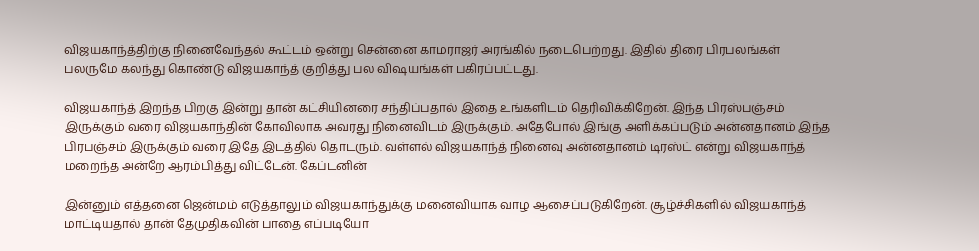விஜயகாந்த்திற்கு நினைவேந்தல் கூட்டம் ஒன்று சென்னை காமராஜர் அரங்கில் நடைபெற்றது. இதில் திரை பிரபலங்கள் பலருமே கலந்து கொண்டு விஜயகாந்த் குறித்து பல விஷயங்கள் பகிரப்பட்டது.

விஜயகாந்த் இறந்த பிறகு இன்று தான் கட்சியினரை சந்திப்பதால் இதை உங்களிடம் தெரிவிக்கிறேன். இந்த பிரஸ்பஞ்சம் இருக்கும் வரை விஜயகாந்தின் கோவிலாக அவரது நினைவிடம் இருக்கும். அதேபோல் இங்கு அளிக்கப்படும் அன்னதானம் இந்த பிரபஞ்சம் இருக்கும் வரை இதே இடத்தில் தொடரும். வள்ளல் விஜயகாந்த் நினைவு அன்னதானம் டிரஸ்ட் என்று விஜயகாந்த் மறைந்த அன்றே ஆரம்பித்து விட்டேன். கேப்டனின்

இன்னும் எத்தனை ஜென்மம் எடுத்தாலும் விஜயகாந்துக்கு மனைவியாக வாழ ஆசைப்படுகிறேன். சூழ்ச்சிகளில் விஜயகாந்த் மாட்டியதால் தான் தேமுதிகவின் பாதை எப்படியோ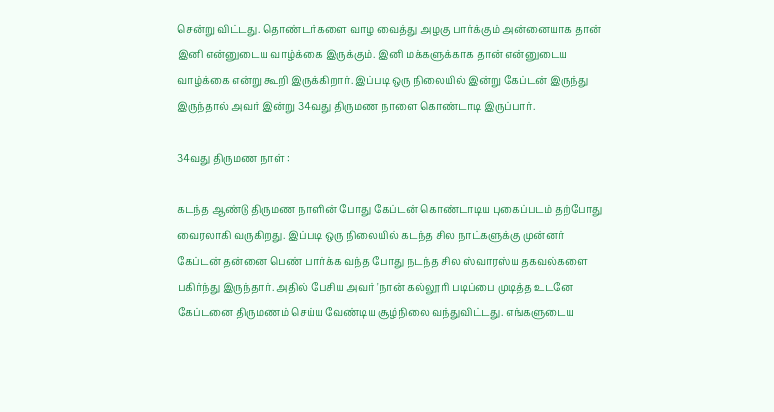சென்று விட்டது. தொண்டர்களை வாழ வைத்து அழகு பார்க்கும் அன்னையாக தான் இனி என்னுடைய வாழ்க்கை இருக்கும். இனி மக்களுக்காக தான் என்னுடைய வாழ்க்கை என்று கூறி இருக்கிறார். இப்படி ஒரு நிலையில் இன்று கேப்டன் இருந்து இருந்தால் அவர் இன்று 34வது திருமண நாளை கொண்டாடி இருப்பார்.

34வது திருமண நாள் :

கடந்த ஆண்டு திருமண நாளின் போது கேப்டன் கொண்டாடிய புகைப்படம் தற்போது வைரலாகி வருகிறது. இப்படி ஒரு நிலையில் கடந்த சில நாட்களுக்கு முன்னர் கேப்டன் தன்னை பெண் பார்க்க வந்த போது நடந்த சில ஸ்வாரஸ்ய தகவல்களை பகிர்ந்து இருந்தார். அதில் பேசிய அவர் 'நான் கல்லூரி படிப்பை முடித்த உடனே கேப்டனை திருமணம் செய்ய வேண்டிய சூழ்நிலை வந்துவிட்டது. எங்களுடைய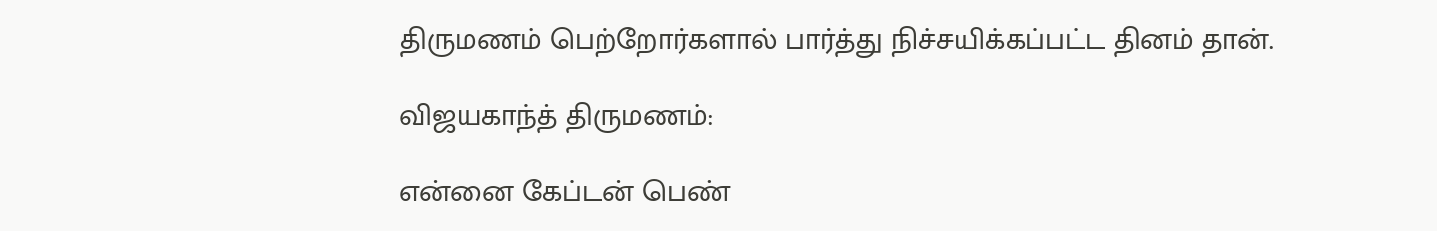திருமணம் பெற்றோர்களால் பார்த்து நிச்சயிக்கப்பட்ட தினம் தான்.

விஜயகாந்த் திருமணம்:

என்னை கேப்டன் பெண்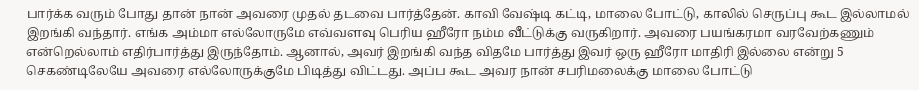பார்க்க வரும் போது தான் நான் அவரை முதல் தடவை பார்த்தேன். காவி வேஷ்டி கட்டி, மாலை போட்டு, காலில் செருப்பு கூட இல்லாமல் இறங்கி வந்தார். எங்க அம்மா எல்லோருமே எவ்வளவு பெரிய ஹீரோ நம்ம வீட்டுக்கு வருகிறார். அவரை பயங்கரமா வரவேற்கணும் என்றெல்லாம் எதிர்பார்த்து இருந்தோம். ஆனால், அவர் இறங்கி வந்த விதமே பார்த்து இவர் ஒரு ஹீரோ மாதிரி இல்லை என்று 5 செகண்டிலேயே அவரை எல்லோருக்குமே பிடித்து விட்டது. அப்ப கூட அவர நான் சபரிமலைக்கு மாலை போட்டு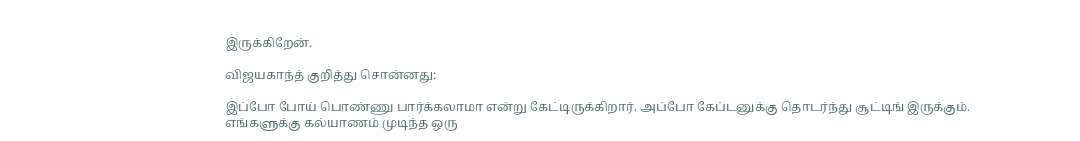இருக்கிறேன்.

விஜயகாந்த் குறித்து சொன்னது:

இப்போ போய் பொண்ணு பார்க்கலாமா என்று கேட்டிருக்கிறார். அப்போ கேப்டனுக்கு தொடர்ந்து சூட்டிங் இருக்கும். எங்களுக்கு கல்யாணம் முடிந்த ஒரு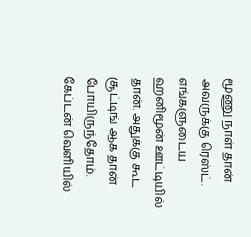மூணு நாள் தான் அவருக்கு ரெஸ்ட். எங்களுடைய ஹனிமூன் ஊட்டியில் தான். அதுக்கு கூட சூட்டிங் ஆக தான் போயிருந்தோம். கேப்டன் வெளியில்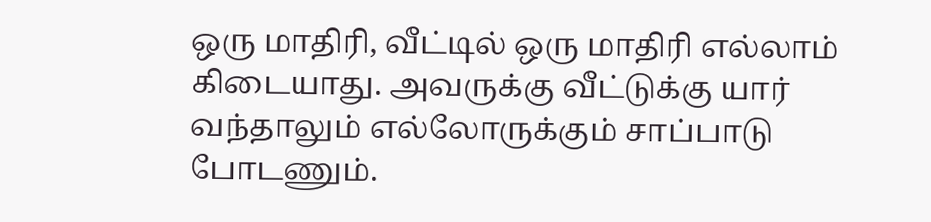ஒரு மாதிரி, வீட்டில் ஒரு மாதிரி எல்லாம் கிடையாது. அவருக்கு வீட்டுக்கு யார் வந்தாலும் எல்லோருக்கும் சாப்பாடு போடணும்.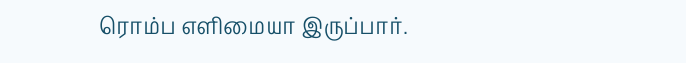ரொம்ப எளிமையா இருப்பார்.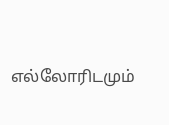எல்லோரிடமும்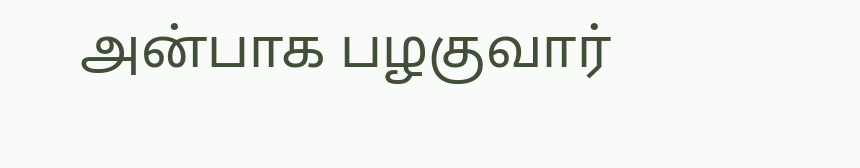அன்பாக பழகுவார்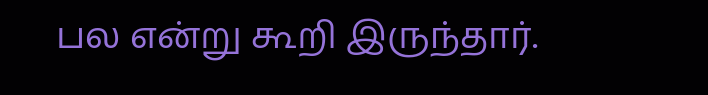பல என்று கூறி இருந்தார்.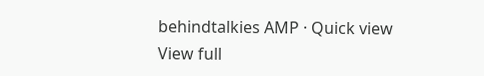behindtalkies AMP · Quick view
View full